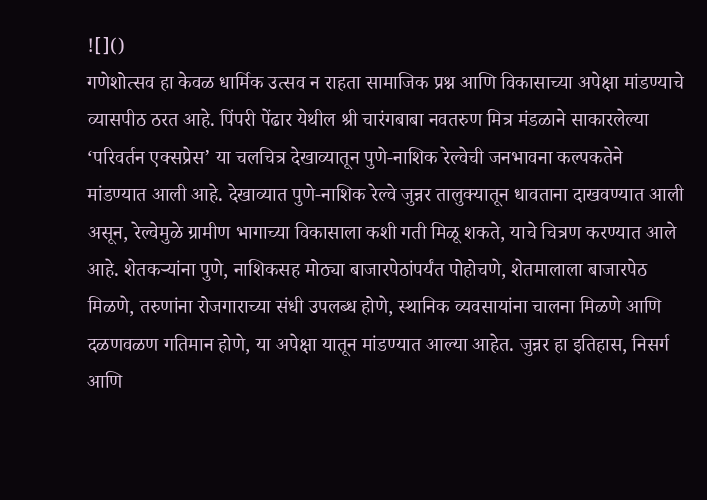![]()
गणेशोत्सव हा केवळ धार्मिक उत्सव न राहता सामाजिक प्रश्न आणि विकासाच्या अपेक्षा मांडण्याचे व्यासपीठ ठरत आहे. पिंपरी पेंढार येथील श्री चारंगबाबा नवतरुण मित्र मंडळाने साकारलेल्या ‘परिवर्तन एक्सप्रेस’ या चलचित्र देखाव्यातून पुणे-नाशिक रेल्वेची जनभावना कल्पकतेने मांडण्यात आली आहे. देखाव्यात पुणे-नाशिक रेल्वे जुन्नर तालुक्यातून धावताना दाखवण्यात आली असून, रेल्वेमुळे ग्रामीण भागाच्या विकासाला कशी गती मिळू शकते, याचे चित्रण करण्यात आले आहे. शेतकऱ्यांना पुणे, नाशिकसह मोठ्या बाजारपेठांपर्यंत पोहोचणे, शेतमालाला बाजारपेठ मिळणे, तरुणांना रोजगाराच्या संधी उपलब्ध होणे, स्थानिक व्यवसायांना चालना मिळणे आणि दळणवळण गतिमान होणे, या अपेक्षा यातून मांडण्यात आल्या आहेत. जुन्नर हा इतिहास, निसर्ग आणि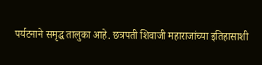पर्यटनाने समृद्ध तालुका आहे. छत्रपती शिवाजी महाराजांच्या इतिहासाशी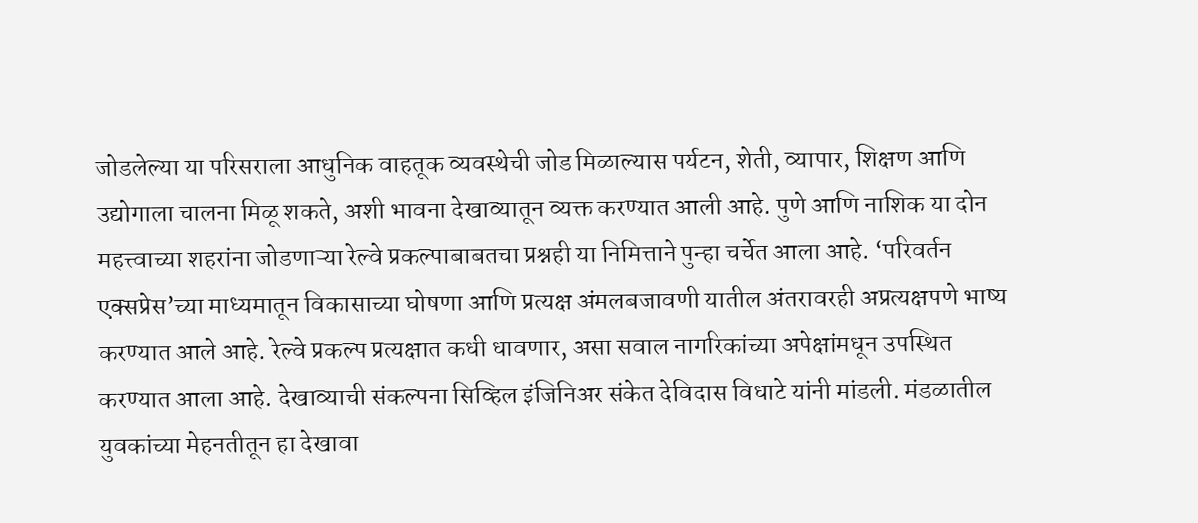जोडलेल्या या परिसराला आधुनिक वाहतूक व्यवस्थेची जोड मिळाल्यास पर्यटन, शेती, व्यापार, शिक्षण आणि उद्योगाला चालना मिळू शकते, अशी भावना देखाव्यातून व्यक्त करण्यात आली आहे. पुणे आणि नाशिक या दोन महत्त्वाच्या शहरांना जोडणाऱ्या रेल्वे प्रकल्पाबाबतचा प्रश्नही या निमित्ताने पुन्हा चर्चेत आला आहे. ‘परिवर्तन एक्सप्रेस’च्या माध्यमातून विकासाच्या घोषणा आणि प्रत्यक्ष अंमलबजावणी यातील अंतरावरही अप्रत्यक्षपणे भाष्य करण्यात आले आहे. रेल्वे प्रकल्प प्रत्यक्षात कधी धावणार, असा सवाल नागरिकांच्या अपेक्षांमधून उपस्थित करण्यात आला आहे. देखाव्याची संकल्पना सिव्हिल इंजिनिअर संकेत देविदास विधाटे यांनी मांडली. मंडळातील युवकांच्या मेहनतीतून हा देखावा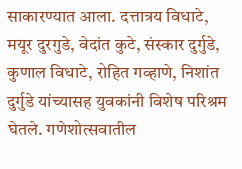साकारण्यात आला. दत्तात्रय विधाटे, मयूर दुरगुडे, वेदांत कुटे, संस्कार दुर्गुडे, कुणाल विधाटे, रोहित गव्हाणे, निशांत दुर्गुडे यांच्यासह युवकांनी विशेष परिश्रम घेतले. गणेशोत्सवातील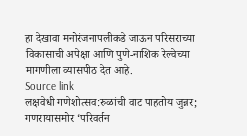हा देखावा मनोरंजनापलीकडे जाऊन परिसराच्या विकासाची अपेक्षा आणि पुणे-नाशिक रेल्वेच्या मागणीला व्यासपीठ देत आहे.
Source link
लक्षवेधी गणेशोत्सव:रुळांची वाट पाहतोय जुन्नर; गणरायासमोर ‘परिवर्तन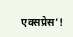एक्सप्रेस’!